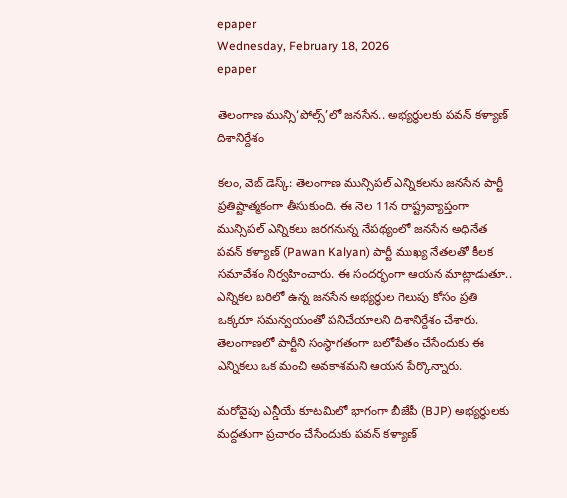epaper
Wednesday, February 18, 2026
epaper

తెలంగాణ మున్సి‘పోల్స్’లో జనసేన.. అభ్యర్థులకు పవన్ కళ్యాణ్ దిశానిర్దేశం

కలం, వెబ్ డెస్క్: తెలంగాణ మున్సిపల్ ఎన్నికలను జనసేన పార్టీ ప్రతిష్టాత్మకంగా తీసుకుంది. ఈ నెల 11న రాష్ట్రవ్యాప్తంగా మున్సిపల్ ఎన్నికలు జరగనున్న నేపథ్యంలో జనసేన అధినేత పవన్ కళ్యాణ్ (Pawan Kalyan) పార్టీ ముఖ్య నేతలతో కీలక సమావేశం నిర్వహించారు. ఈ సందర్భంగా ఆయన మాట్లాడుతూ.. ఎన్నికల బరిలో ఉన్న జనసేన అభ్యర్థుల గెలుపు కోసం ప్రతి ఒక్కరూ సమన్వయంతో పనిచేయాలని దిశానిర్దేశం చేశారు. తెలంగాణలో పార్టీని సంస్థాగతంగా బలోపేతం చేసేందుకు ఈ ఎన్నికలు ఒక మంచి అవకాశమని ఆయన పేర్కొన్నారు.

మరోవైపు ఎన్డీయే కూటమిలో భాగంగా బీజేపీ (BJP) అభ్యర్థులకు మద్దతుగా ప్రచారం చేసేందుకు పవన్ కళ్యాణ్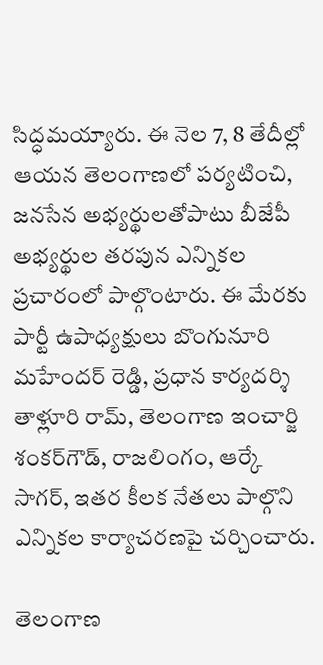సిద్ధమయ్యారు. ఈ నెల 7, 8 తేదీల్లో ఆయన తెలంగాణలో పర్యటించి, జనసేన అభ్యర్థులతోపాటు బీజేపీ అభ్యర్థుల తరపున ఎన్నికల ప్రచారంలో పాల్గొంటారు. ఈ మేరకు పార్టీ ఉపాధ్యక్షులు బొంగునూరి మహేందర్ రెడ్డి, ప్రధాన కార్యదర్శి తాళ్లూరి రామ్, తెలంగాణ ఇంచార్జి శంకర్‌గౌడ్, రాజలింగం, ఆర్కే సాగర్, ఇతర కీలక నేతలు పాల్గొని ఎన్నికల కార్యాచరణపై చర్చించారు.

తెలంగాణ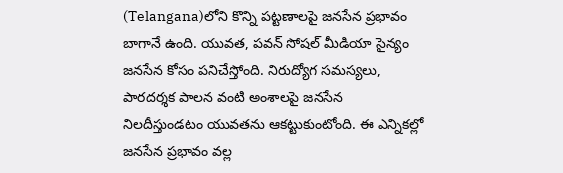(Telangana)లోని కొన్ని పట్టణాలపై జనసేన ప్రభావం బాగానే ఉంది. యువత, పవన్ సోషల్ మీడియా సైన్యం జనసేన కోసం పనిచేస్తోంది. నిరుద్యోగ సమస్యలు, పారదర్శక పాలన వంటి అంశాలపై జనసేన నిలదీస్తుండటం యువతను ఆకట్టుకుంటోంది. ఈ ఎన్నికల్లో జనసేన ప్రభావం వల్ల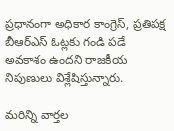ప్రధానంగా అధికార కాంగ్రెస్, ప్రతిపక్ష బీఆర్ఎస్ ఓట్లకు గండి పడే అవకాశం ఉందని రాజకీయ నిపుణులు విశ్లేషిస్తున్నారు.

మ‌రిన్ని వార్త‌ల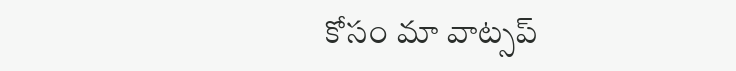కోసం మా వాట్స‌ప్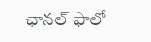ఛాన‌ల్ ఫాలో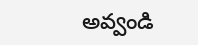అవ్వండి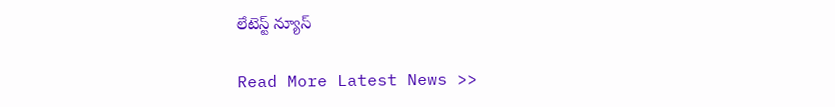లేటెస్ట్ న్యూస్‌

Read More Latest News >>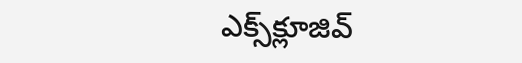ఎక్స్‌క్లూజివ్‌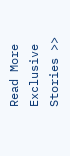Read More Exclusive Stories >>